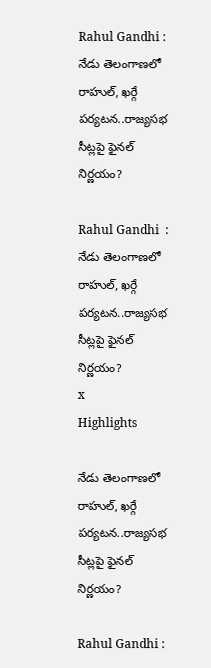Rahul Gandhi : నేడు తెలంగాణలో రాహుల్, ఖర్గే పర్యటన..రాజ్యసభ సీట్లపై ఫైనల్ నిర్ణయం?

Rahul Gandhi  : నేడు తెలంగాణలో రాహుల్, ఖర్గే పర్యటన..రాజ్యసభ సీట్లపై ఫైనల్ నిర్ణయం?
x
Highlights

నేడు తెలంగాణలో రాహుల్, ఖర్గే పర్యటన..రాజ్యసభ సీట్లపై ఫైనల్ నిర్ణయం?

Rahul Gandhi :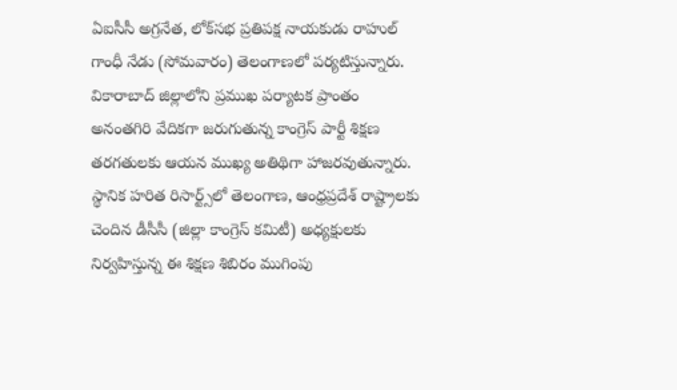ఏఐసీసీ అగ్రనేత, లోక్‌సభ ప్రతిపక్ష నాయకుడు రాహుల్ గాంధీ నేడు (సోమవారం) తెలంగాణలో పర్యటిస్తున్నారు. వికారాబాద్ జిల్లాలోని ప్రముఖ పర్యాటక ప్రాంతం అనంతగిరి వేదికగా జరుగుతున్న కాంగ్రెస్ పార్టీ శిక్షణ తరగతులకు ఆయన ముఖ్య అతిథిగా హాజరవుతున్నారు. స్థానిక హరిత రిసార్ట్స్‌లో తెలంగాణ, ఆంధ్రప్రదేశ్ రాష్ట్రాలకు చెందిన డీసీసీ (జిల్లా కాంగ్రెస్ కమిటీ) అధ్యక్షులకు నిర్వహిస్తున్న ఈ శిక్షణ శిబిరం ముగింపు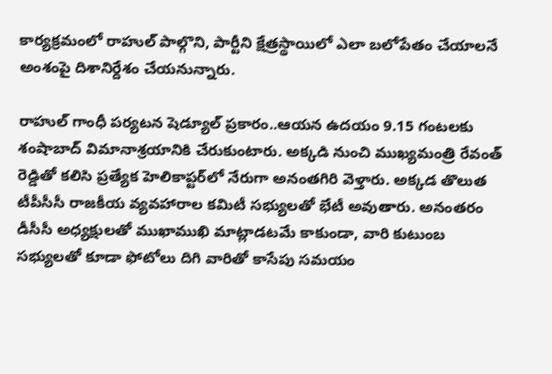కార్యక్రమంలో రాహుల్ పాల్గొని, పార్టీని క్షేత్రస్థాయిలో ఎలా బలోపేతం చేయాలనే అంశంపై దిశానిర్దేశం చేయనున్నారు.

రాహుల్ గాంధీ పర్యటన షెడ్యూల్ ప్రకారం..ఆయన ఉదయం 9.15 గంటలకు శంషాబాద్ విమానాశ్రయానికి చేరుకుంటారు. అక్కడి నుంచి ముఖ్యమంత్రి రేవంత్ రెడ్డితో కలిసి ప్రత్యేక హెలికాప్టర్‌లో నేరుగా అనంతగిరి వెళ్తారు. అక్కడ తొలుత టీపీసీసీ రాజకీయ వ్యవహారాల కమిటీ సభ్యులతో భేటీ అవుతారు. అనంతరం డీసీసీ అధ్యక్షులతో ముఖాముఖి మాట్లాడటమే కాకుండా, వారి కుటుంబ సభ్యులతో కూడా ఫోటోలు దిగి వారితో కాసేపు సమయం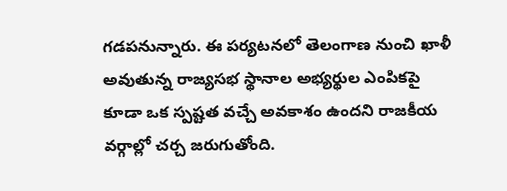గడపనున్నారు. ఈ పర్యటనలో తెలంగాణ నుంచి ఖాళీ అవుతున్న రాజ్యసభ స్థానాల అభ్యర్థుల ఎంపికపై కూడా ఒక స్పష్టత వచ్చే అవకాశం ఉందని రాజకీయ వర్గాల్లో చర్చ జరుగుతోంది.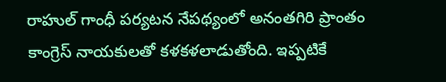రాహుల్ గాంధీ పర్యటన నేపథ్యంలో అనంతగిరి ప్రాంతం కాంగ్రెస్ నాయకులతో కళకళలాడుతోంది. ఇప్పటికే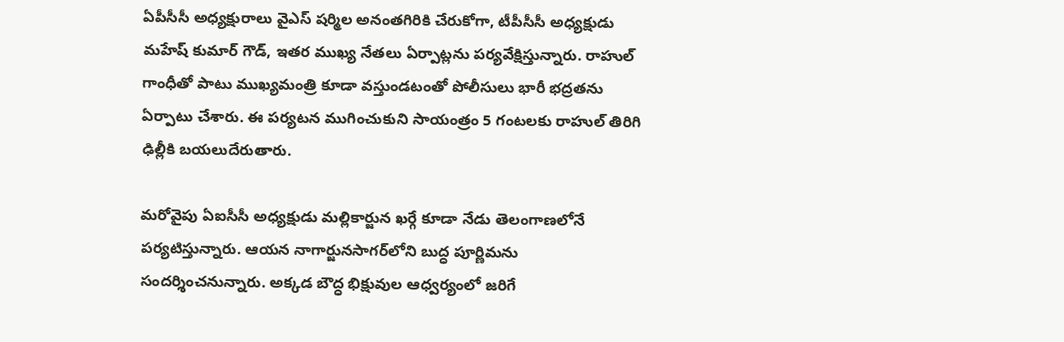ఏపీసీసీ అధ్యక్షురాలు వైఎస్ షర్మిల అనంతగిరికి చేరుకోగా, టీపీసీసీ అధ్యక్షుడు మహేష్ కుమార్ గౌడ్, ఇతర ముఖ్య నేతలు ఏర్పాట్లను పర్యవేక్షిస్తున్నారు. రాహుల్ గాంధీతో పాటు ముఖ్యమంత్రి కూడా వస్తుండటంతో పోలీసులు భారీ భద్రతను ఏర్పాటు చేశారు. ఈ పర్యటన ముగించుకుని సాయంత్రం 5 గంటలకు రాహుల్ తిరిగి ఢిల్లీకి బయలుదేరుతారు.

మరోవైపు ఏఐసీసీ అధ్యక్షుడు మల్లికార్జున ఖర్గే కూడా నేడు తెలంగాణలోనే పర్యటిస్తున్నారు. ఆయన నాగార్జునసాగర్‌లోని బుద్ధ పూర్ణిమను సందర్శించనున్నారు. అక్కడ బౌద్ధ భిక్షువుల ఆధ్వర్యంలో జరిగే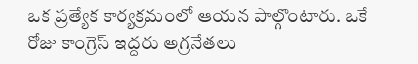ఒక ప్రత్యేక కార్యక్రమంలో ఆయన పాల్గొంటారు. ఒకే రోజు కాంగ్రెస్ ఇద్దరు అగ్రనేతలు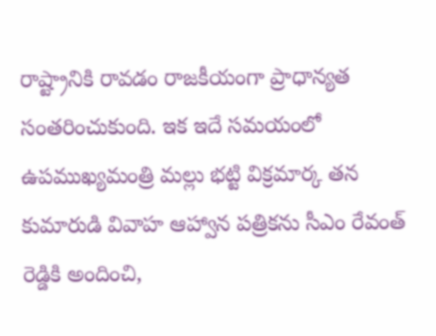రాష్ట్రానికి రావడం రాజకీయంగా ప్రాధాన్యత సంతరించుకుంది. ఇక ఇదే సమయంలో ఉపముఖ్యమంత్రి మల్లు భట్టి విక్రమార్క తన కుమారుడి వివాహ ఆహ్వాన పత్రికను సీఎం రేవంత్ రెడ్డికి అందించి,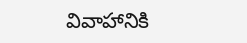వివాహానికి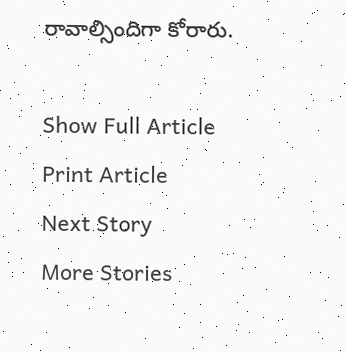రావాల్సిందిగా కోరారు.

Show Full Article
Print Article
Next Story
More Stories